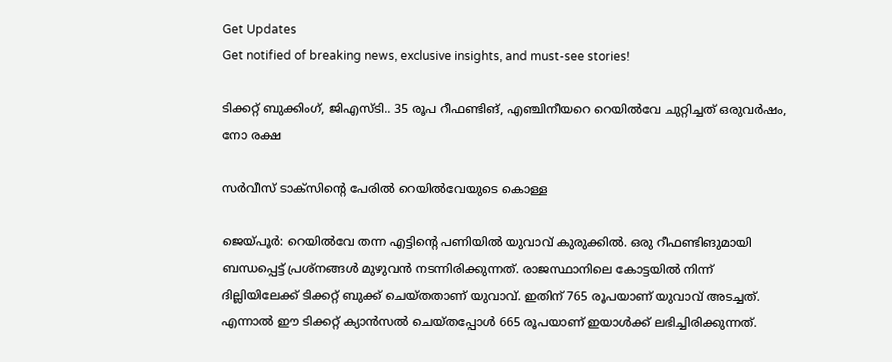Get Updates
Get notified of breaking news, exclusive insights, and must-see stories!

ടിക്കറ്റ് ബുക്കിംഗ്, ജിഎസ്ടി.. 35 രൂപ റീഫണ്ടിങ്, എഞ്ചിനീയറെ റെയില്‍വേ ചുറ്റിച്ചത് ഒരുവര്‍ഷം, നോ രക്ഷ

സര്‍വീസ് ടാക്‌സിന്റെ പേരില്‍ റെയില്‍വേയുടെ കൊള്ള

ജെയ്പൂര്‍: റെയില്‍വേ തന്ന എട്ടിന്റെ പണിയില്‍ യുവാവ് കുരുക്കില്‍. ഒരു റീഫണ്ടിങുമായി ബന്ധപ്പെട്ട് പ്രശ്‌നങ്ങള്‍ മുഴുവന്‍ നടന്നിരിക്കുന്നത്. രാജസ്ഥാനിലെ കോട്ടയില്‍ നിന്ന് ദില്ലിയിലേക്ക് ടിക്കറ്റ് ബുക്ക് ചെയ്തതാണ് യുവാവ്. ഇതിന് 765 രൂപയാണ് യുവാവ് അടച്ചത്. എന്നാല്‍ ഈ ടിക്കറ്റ് ക്യാന്‍സല്‍ ചെയ്തപ്പോള്‍ 665 രൂപയാണ് ഇയാള്‍ക്ക് ലഭിച്ചിരിക്കുന്നത്.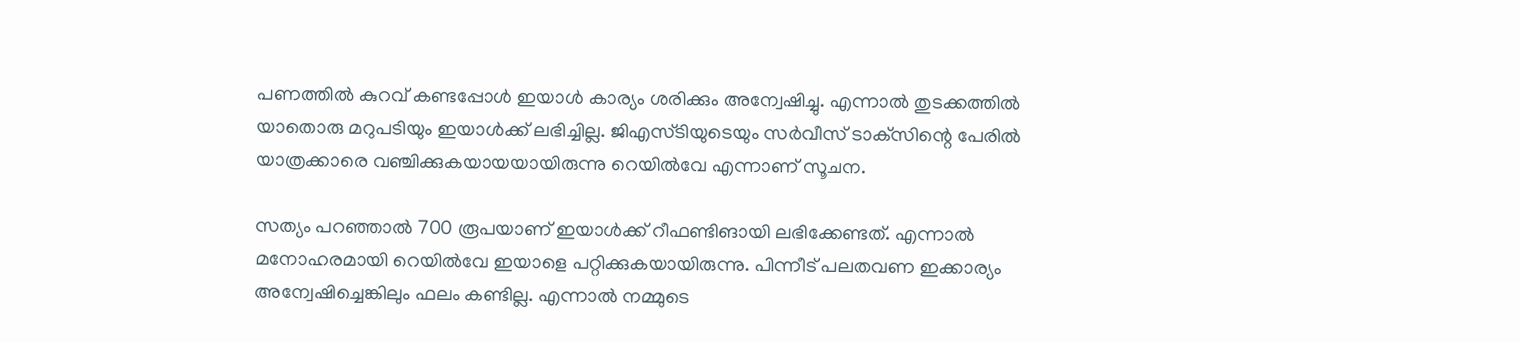പണത്തില്‍ കുറവ് കണ്ടപ്പോള്‍ ഇയാള്‍ കാര്യം ശരിക്കും അന്വേഷിച്ചു. എന്നാല്‍ തുടക്കത്തില്‍ യാതൊരു മറുപടിയും ഇയാള്‍ക്ക് ലഭിച്ചില്ല. ജിഎസ്ടിയുടെയും സര്‍വീസ് ടാക്‌സിന്റെ പേരില്‍ യാത്രക്കാരെ വഞ്ചിക്കുകയായയായിരുന്നു റെയില്‍വേ എന്നാണ് സൂചന.

സത്യം പറഞ്ഞാല്‍ 700 രൂപയാണ് ഇയാള്‍ക്ക് റീഫണ്ടിങായി ലഭിക്കേണ്ടത്. എന്നാല്‍ മനോഹരമായി റെയില്‍വേ ഇയാളെ പറ്റിക്കുകയായിരുന്നു. പിന്നീട് പലതവണ ഇക്കാര്യം അന്വേഷിച്ചെങ്കിലും ഫലം കണ്ടില്ല. എന്നാല്‍ നമ്മുടെ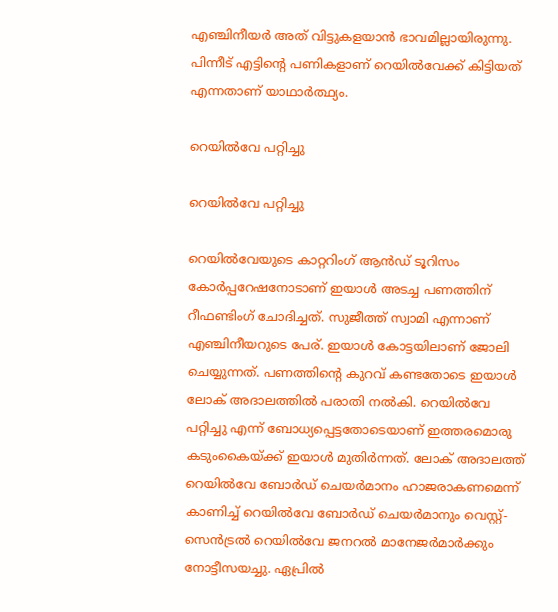എഞ്ചിനീയര്‍ അത് വിട്ടുകളയാന്‍ ഭാവമില്ലായിരുന്നു. പിന്നീട് എട്ടിന്റെ പണികളാണ് റെയില്‍വേക്ക് കിട്ടിയത് എന്നതാണ് യാഥാര്‍ത്ഥ്യം.

റെയില്‍വേ പറ്റിച്ചു

റെയില്‍വേ പറ്റിച്ചു

റെയില്‍വേയുടെ കാറ്ററിംഗ് ആന്‍ഡ് ടൂറിസം കോര്‍പ്പറേഷനോടാണ് ഇയാള്‍ അടച്ച പണത്തിന് റീഫണ്ടിംഗ് ചോദിച്ചത്. സുജീത്ത് സ്വാമി എന്നാണ് എഞ്ചിനീയറുടെ പേര്. ഇയാള്‍ കോട്ടയിലാണ് ജോലി ചെയ്യുന്നത്. പണത്തിന്റെ കുറവ് കണ്ടതോടെ ഇയാള്‍ ലോക് അദാലത്തില്‍ പരാതി നല്‍കി. റെയില്‍വേ പറ്റിച്ചു എന്ന് ബോധ്യപ്പെട്ടതോടെയാണ് ഇത്തരമൊരു കടുംകൈയ്ക്ക് ഇയാള്‍ മുതിര്‍ന്നത്. ലോക് അദാലത്ത് റെയില്‍വേ ബോര്‍ഡ് ചെയര്‍മാനം ഹാജരാകണമെന്ന് കാണിച്ച് റെയില്‍വേ ബോര്‍ഡ് ചെയര്‍മാനും വെസ്റ്റ്-സെന്‍ട്രല്‍ റെയില്‍വേ ജനറല്‍ മാനേജര്‍മാര്‍ക്കും നോട്ടീസയച്ചു. ഏപ്രില്‍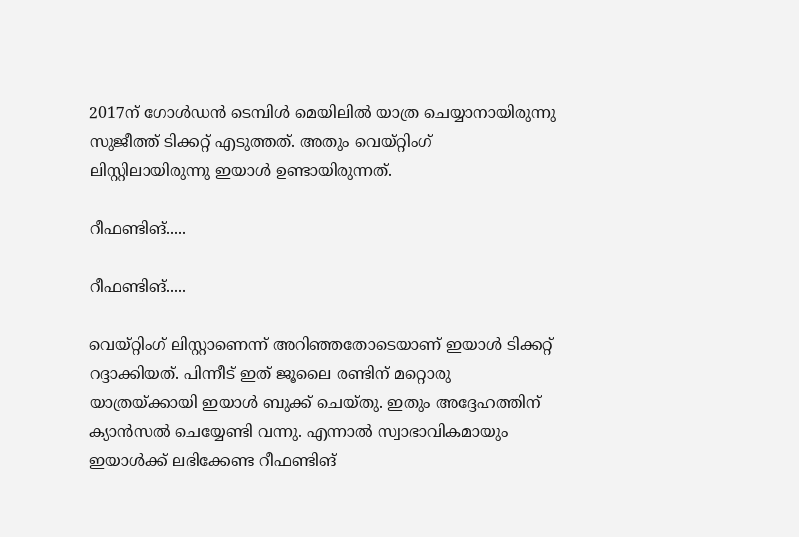2017ന് ഗോള്‍ഡന്‍ ടെമ്പിള്‍ മെയിലില്‍ യാത്ര ചെയ്യാനായിരുന്നു സുജീത്ത് ടിക്കറ്റ് എടുത്തത്. അതും വെയ്റ്റിംഗ് ലിസ്റ്റിലായിരുന്നു ഇയാള്‍ ഉണ്ടായിരുന്നത്.

റീഫണ്ടിങ്.....

റീഫണ്ടിങ്.....

വെയ്റ്റിംഗ് ലിസ്റ്റാണെന്ന് അറിഞ്ഞതോടെയാണ് ഇയാള്‍ ടിക്കറ്റ് റദ്ദാക്കിയത്. പിന്നീട് ഇത് ജൂലൈ രണ്ടിന് മറ്റൊരു യാത്രയ്ക്കായി ഇയാള്‍ ബുക്ക് ചെയ്തു. ഇതും അദ്ദേഹത്തിന് ക്യാന്‍സല്‍ ചെയ്യേണ്ടി വന്നു. എന്നാല്‍ സ്വാഭാവികമായും ഇയാള്‍ക്ക് ലഭിക്കേണ്ട റീഫണ്ടിങ്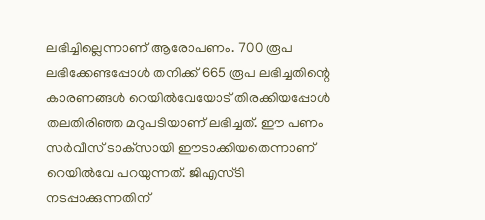ലഭിച്ചില്ലെന്നാണ് ആരോപണം. 700 രൂപ ലഭിക്കേണ്ടപ്പോള്‍ തനിക്ക് 665 രൂപ ലഭിച്ചതിന്റെ കാരണങ്ങള്‍ റെയില്‍വേയോട് തിരക്കിയപ്പോള്‍ തലതിരിഞ്ഞ മറുപടിയാണ് ലഭിച്ചത്. ഈ പണം സര്‍വീസ് ടാക്‌സായി ഈടാക്കിയതെന്നാണ് റെയില്‍വേ പറയുന്നത്. ജിഎസ്ടി നടപ്പാക്കുന്നതിന്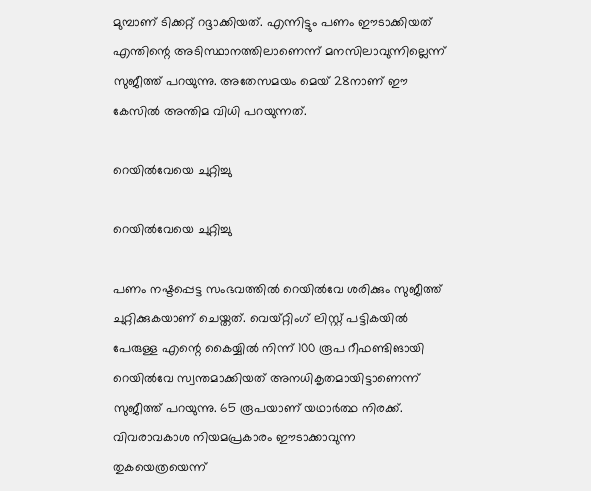മുമ്പാണ് ടിക്കറ്റ് റദ്ദാക്കിയത്. എന്നിട്ടും പണം ഈടാക്കിയത് എന്തിന്റെ അടിസ്ഥാനത്തിലാണെന്ന് മനസിലാവുന്നില്ലെന്ന് സുജീത്ത് പറയുന്നു. അതേസമയം മെയ് 28നാണ് ഈ കേസില്‍ അന്തിമ വിധി പറയുന്നത്.

റെയില്‍വേയെ ചുറ്റിച്ചു

റെയില്‍വേയെ ചുറ്റിച്ചു

പണം നഷ്ടപ്പെട്ട സംഭവത്തില്‍ റെയില്‍വേ ശരിക്കും സുജീത്ത് ചുറ്റിക്കുകയാണ് ചെയ്തത്. വെയ്റ്റിംഗ് ലിസ്റ്റ് പട്ടികയില്‍ പേരുള്ള എന്റെ കൈയ്യില്‍ നിന്ന് 100 രൂപ റീഫണ്ടിങായി റെയില്‍വേ സ്വന്തമാക്കിയത് അനധികൃതമായിട്ടാണെന്ന് സുജീത്ത് പറയുന്നു. 65 രൂപയാണ് യഥാര്‍ത്ഥ നിരക്ക്. വിവരാവകാശ നിയമപ്രകാരം ഈടാക്കാവുന്ന തുകയെത്രയെന്ന്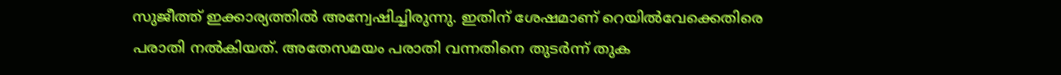സുജീത്ത് ഇക്കാര്യത്തില്‍ അന്വേഷിച്ചിരുന്നു. ഇതിന് ശേഷമാണ് റെയില്‍വേക്കെതിരെ പരാതി നല്‍കിയത്. അതേസമയം പരാതി വന്നതിനെ തുടര്‍ന്ന് തുക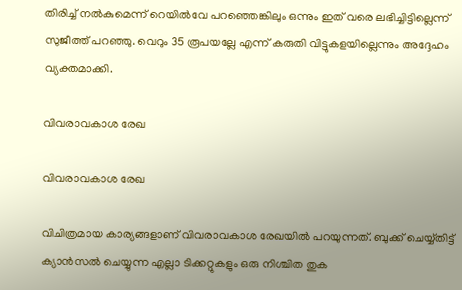തിരിച്ച് നല്‍കുമെന്ന് റെയില്‍വേ പറഞ്ഞെങ്കിലും ഒന്നും ഇത് വരെ ലഭിച്ചിട്ടില്ലെന്ന് സുജീത്ത് പറഞ്ഞു. വെറും 35 രൂപയല്ലേ എന്ന് കരുതി വിട്ടുകളയില്ലെന്നും അദ്ദേഹം വ്യക്തമാക്കി.

വിവരാവകാശ രേഖ

വിവരാവകാശ രേഖ

വിചിത്രമായ കാര്യങ്ങളാണ് വിവരാവകാശ രേഖയില്‍ പറയുന്നത്. ബുക്ക് ചെയ്യ്തിട്ട് ക്യാന്‍സല്‍ ചെയ്യുന്ന എല്ലാ ടിക്കറ്റുകളും ഒരു നിശ്ചിത തുക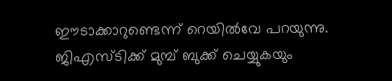ഈടാക്കാറുണ്ടെന്ന് റെയില്‍വേ പറയുന്നു. ജിഎസ്ടിക്ക് മുമ്പ് ബുക്ക് ചെയ്യുകയും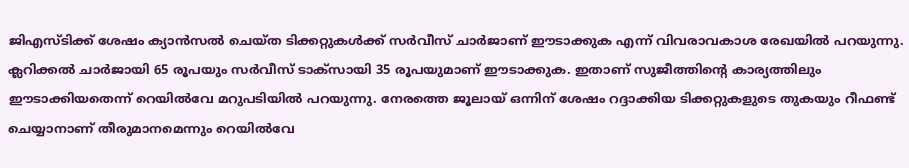ജിഎസ്ടിക്ക് ശേഷം ക്യാന്‍സല്‍ ചെയ്ത ടിക്കറ്റുകള്‍ക്ക് സര്‍വീസ് ചാര്‍ജാണ് ഈടാക്കുക എന്ന് വിവരാവകാശ രേഖയില്‍ പറയുന്നു. ക്ലറിക്കല്‍ ചാര്‍ജായി 65 രൂപയും സര്‍വീസ് ടാക്‌സായി 35 രൂപയുമാണ് ഈടാക്കുക. ഇതാണ് സുജീത്തിന്റെ കാര്യത്തിലും ഈടാക്കിയതെന്ന് റെയില്‍വേ മറുപടിയില്‍ പറയുന്നു. നേരത്തെ ജൂലായ് ഒന്നിന് ശേഷം റദ്ദാക്കിയ ടിക്കറ്റുകളുടെ തുകയും റീഫണ്ട് ചെയ്യാനാണ് തീരുമാനമെന്നും റെയില്‍വേ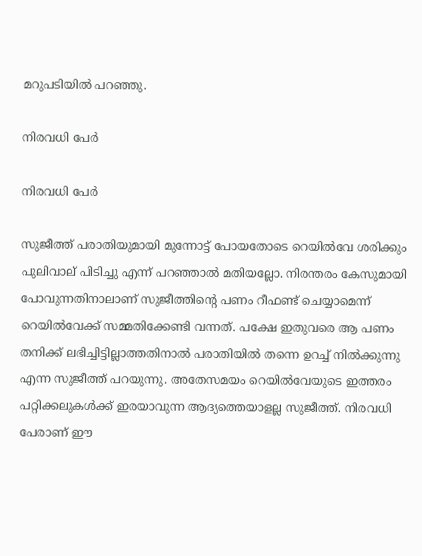മറുപടിയില്‍ പറഞ്ഞു.

നിരവധി പേര്‍

നിരവധി പേര്‍

സുജീത്ത് പരാതിയുമായി മുന്നോട്ട് പോയതോടെ റെയില്‍വേ ശരിക്കും പുലിവാല് പിടിച്ചു എന്ന് പറഞ്ഞാല്‍ മതിയല്ലോ. നിരന്തരം കേസുമായി പോവുന്നതിനാലാണ് സുജീത്തിന്റെ പണം റീഫണ്ട് ചെയ്യാമെന്ന് റെയില്‍വേക്ക് സമ്മതിക്കേണ്ടി വന്നത്. പക്ഷേ ഇതുവരെ ആ പണം തനിക്ക് ലഭിച്ചിട്ടില്ലാത്തതിനാല്‍ പരാതിയില്‍ തന്നെ ഉറച്ച് നില്‍ക്കുന്നു എന്ന സുജീത്ത് പറയുന്നു. അതേസമയം റെയില്‍വേയുടെ ഇത്തരം പറ്റിക്കലുകള്‍ക്ക് ഇരയാവുന്ന ആദ്യത്തെയാളല്ല സുജീത്ത്. നിരവധി പേരാണ് ഈ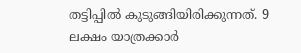തട്ടിപ്പില്‍ കുടുങ്ങിയിരിക്കുന്നത്. 9 ലക്ഷം യാത്രക്കാര്‍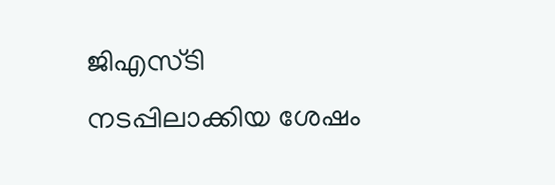ജിഎസ്ടി നടപ്പിലാക്കിയ ശേഷം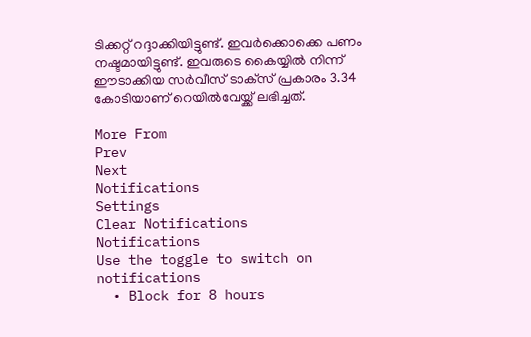ടിക്കറ്റ് റദ്ദാക്കിയിട്ടുണ്ട്. ഇവര്‍ക്കൊക്കെ പണം നഷ്ടമായിട്ടുണ്ട്. ഇവരുടെ കൈയ്യില്‍ നിന്ന് ഈടാക്കിയ സര്‍വീസ് ടാക്‌സ് പ്രകാരം 3.34 കോടിയാണ് റെയില്‍വേയ്ക്ക് ലഭിച്ചത്.

More From
Prev
Next
Notifications
Settings
Clear Notifications
Notifications
Use the toggle to switch on notifications
  • Block for 8 hours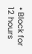• Block for 12 hours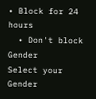• Block for 24 hours
  • Don't block
Gender
Select your Gender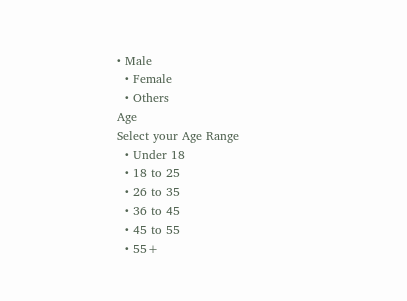• Male
  • Female
  • Others
Age
Select your Age Range
  • Under 18
  • 18 to 25
  • 26 to 35
  • 36 to 45
  • 45 to 55
  • 55+